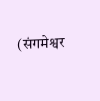(संगमेश्वर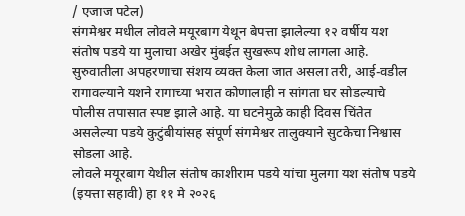/ एजाज पटेल)
संगमेश्वर मधील लोवले मयूरबाग येथून बेपत्ता झालेल्या १२ वर्षीय यश संतोष पडये या मुलाचा अखेर मुंबईत सुखरूप शोध लागला आहे. सुरुवातीला अपहरणाचा संशय व्यक्त केला जात असला तरी, आई-वडील रागावल्याने यशने रागाच्या भरात कोणालाही न सांगता घर सोडल्याचे पोलीस तपासात स्पष्ट झाले आहे. या घटनेमुळे काही दिवस चिंतेत असलेल्या पडये कुटुंबीयांसह संपूर्ण संगमेश्वर तालुक्याने सुटकेचा निश्वास सोडला आहे.
लोवले मयूरबाग येथील संतोष काशीराम पडये यांचा मुलगा यश संतोष पडये (इयत्ता सहावी) हा ११ मे २०२६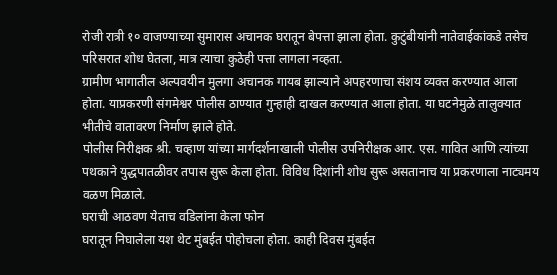रोजी रात्री १० वाजण्याच्या सुमारास अचानक घरातून बेपत्ता झाला होता. कुटुंबीयांनी नातेवाईकांकडे तसेच परिसरात शोध घेतला, मात्र त्याचा कुठेही पत्ता लागला नव्हता.
ग्रामीण भागातील अल्पवयीन मुलगा अचानक गायब झाल्याने अपहरणाचा संशय व्यक्त करण्यात आला होता. याप्रकरणी संगमेश्वर पोलीस ठाण्यात गुन्हाही दाखल करण्यात आला होता. या घटनेमुळे तालुक्यात भीतीचे वातावरण निर्माण झाले होते.
पोलीस निरीक्षक श्री. चव्हाण यांच्या मार्गदर्शनाखाली पोलीस उपनिरीक्षक आर. एस. गावित आणि त्यांच्या पथकाने युद्धपातळीवर तपास सुरू केला होता. विविध दिशांनी शोध सुरू असतानाच या प्रकरणाला नाट्यमय वळण मिळाले.
घराची आठवण येताच वडिलांना केला फोन
घरातून निघालेला यश थेट मुंबईत पोहोचला होता. काही दिवस मुंबईत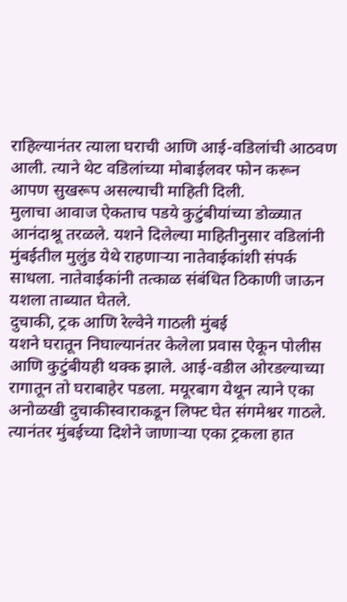राहिल्यानंतर त्याला घराची आणि आई-वडिलांची आठवण आली. त्याने थेट वडिलांच्या मोबाईलवर फोन करून आपण सुखरूप असल्याची माहिती दिली.
मुलाचा आवाज ऐकताच पडये कुटुंबीयांच्या डोळ्यात आनंदाश्रू तरळले. यशने दिलेल्या माहितीनुसार वडिलांनी मुंबईतील मुलुंड येथे राहणाऱ्या नातेवाईकांशी संपर्क साधला. नातेवाईकांनी तत्काळ संबंधित ठिकाणी जाऊन यशला ताब्यात घेतले.
दुचाकी, ट्रक आणि रेल्वेने गाठली मुंबई
यशने घरातून निघाल्यानंतर केलेला प्रवास ऐकून पोलीस आणि कुटुंबीयही थक्क झाले. आई-वडील ओरडल्याच्या रागातून तो घराबाहेर पडला. मयूरबाग येथून त्याने एका अनोळखी दुचाकीस्वाराकडून लिफ्ट घेत संगमेश्वर गाठले. त्यानंतर मुंबईच्या दिशेने जाणाऱ्या एका ट्रकला हात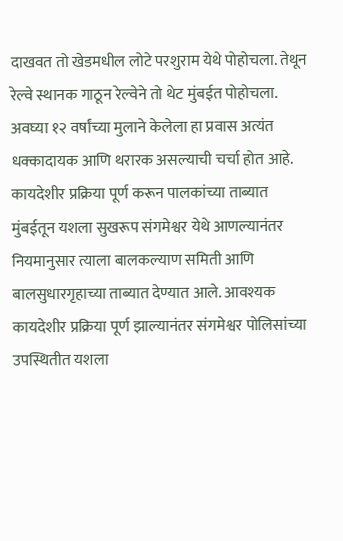दाखवत तो खेडमधील लोटे परशुराम येथे पोहोचला. तेथून रेल्वे स्थानक गाठून रेल्वेने तो थेट मुंबईत पोहोचला. अवघ्या १२ वर्षांच्या मुलाने केलेला हा प्रवास अत्यंत धक्कादायक आणि थरारक असल्याची चर्चा होत आहे.
कायदेशीर प्रक्रिया पूर्ण करून पालकांच्या ताब्यात
मुंबईतून यशला सुखरूप संगमेश्वर येथे आणल्यानंतर नियमानुसार त्याला बालकल्याण समिती आणि बालसुधारगृहाच्या ताब्यात देण्यात आले. आवश्यक कायदेशीर प्रक्रिया पूर्ण झाल्यानंतर संगमेश्वर पोलिसांच्या उपस्थितीत यशला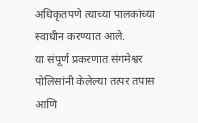अधिकृतपणे त्याच्या पालकांच्या स्वाधीन करण्यात आले.
या संपूर्ण प्रकरणात संगमेश्वर पोलिसांनी केलेल्या तत्पर तपास आणि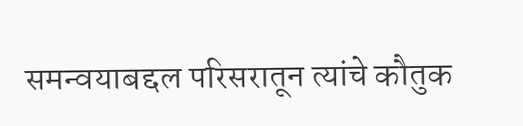समन्वयाबद्दल परिसरातून त्यांचे कौतुक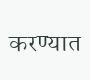करण्यात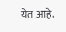येत आहे.